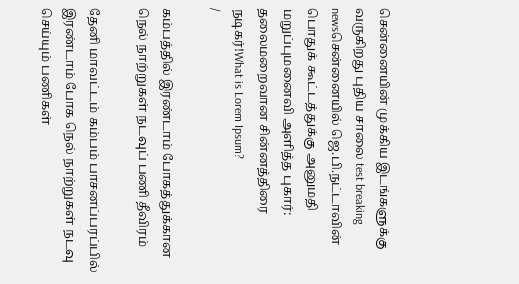சென்னையின் முக்கிய இடங்களுக்கு வருகிறது புதிய சாலை test breaking newsசென்னையில் ஜெ.பி.நட்டாவின் பொதுக் கூட்டத்துக்கு அனுமதி மறுப்புமனைவி அளித்த புகார்: தலைமறைவான சின்னத்திரை நடிகர்!What is Lorem Ipsum?
/

கம்பத்தில் இரண்டாம் போகத்துக்கான நெல் நாற்றுகள் நடவுப் பணி தீவிரம்

தேனி மாவட்டம் கம்பம் பாசனப்பரப்பில் இரண்டாம் போக நெல் நாற்றுகள் நடவு செய்யும் பணிகள்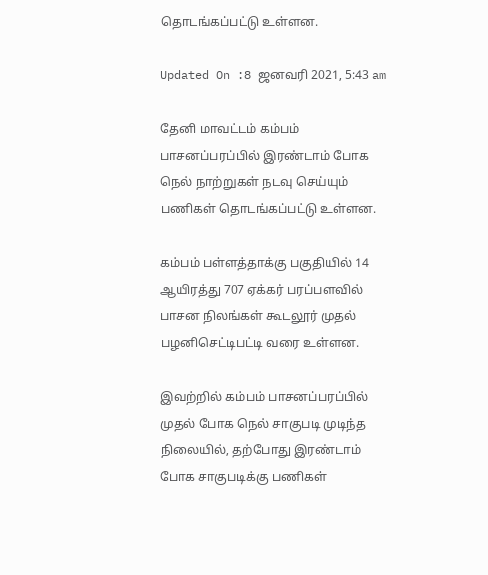தொடங்கப்பட்டு உள்ளன.

Updated On :8 ஜனவரி 2021, 5:43 am

தேனி மாவட்டம் கம்பம் பாசனப்பரப்பில் இரண்டாம் போக நெல் நாற்றுகள் நடவு செய்யும் பணிகள் தொடங்கப்பட்டு உள்ளன.

கம்பம் பள்ளத்தாக்கு பகுதியில் 14 ஆயிரத்து 707 ஏக்கர் பரப்பளவில் பாசன நிலங்கள் கூடலூர் முதல் பழனிசெட்டிபட்டி வரை உள்ளன.

இவற்றில் கம்பம் பாசனப்பரப்பில் முதல் போக நெல் சாகுபடி முடிந்த நிலையில், தற்போது இரண்டாம் போக சாகுபடிக்கு பணிகள்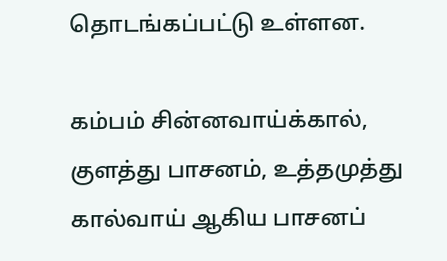தொடங்கப்பட்டு உள்ளன.

கம்பம் சின்னவாய்க்கால், குளத்து பாசனம், உத்தமுத்து கால்வாய் ஆகிய பாசனப்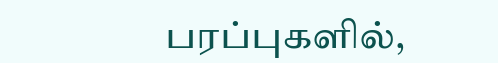பரப்புகளில்,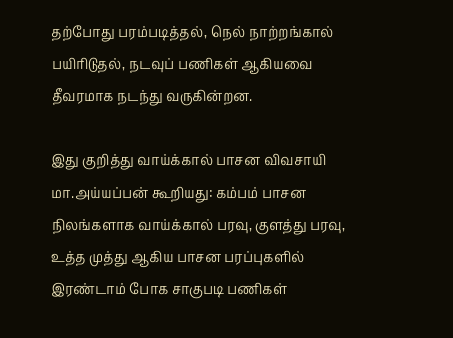தற்போது பரம்படித்தல், நெல் நாற்றங்கால் பயிரிடுதல், நடவுப் பணிகள் ஆகியவை தீவரமாக நடந்து வருகின்றன.

இது குறித்து வாய்க்கால் பாசன விவசாயி மா.அய்யப்பன் கூறியது: கம்பம் பாசன நிலங்களாக வாய்க்கால் பரவு, குளத்து பரவு, உத்த முத்து ஆகிய பாசன பரப்புகளில் இரண்டாம் போக சாகுபடி பணிகள்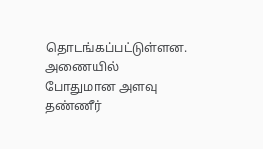தொடங்கப்பட்டுள்ளன. அணையில் போதுமான அளவு தண்ணீர்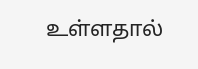உள்ளதால்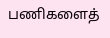பணிகளைத்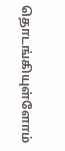தொடங்கியுள்ளோம்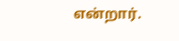என்றார்.